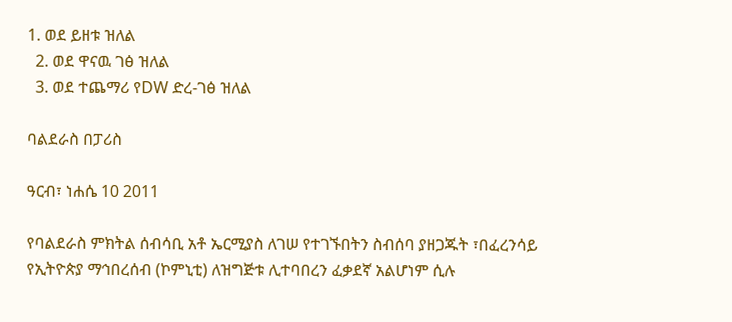1. ወደ ይዘቱ ዝለል
  2. ወደ ዋናዉ ገፅ ዝለል
  3. ወደ ተጨማሪ የDW ድረ-ገፅ ዝለል

ባልደራስ በፓሪስ

ዓርብ፣ ነሐሴ 10 2011

የባልደራስ ምክትል ሰብሳቢ አቶ ኤርሚያስ ለገሠ የተገኙበትን ስብሰባ ያዘጋጁት ፣በፈረንሳይ የኢትዮጵያ ማኅበረሰብ (ኮምኒቲ) ለዝግጅቱ ሊተባበረን ፈቃደኛ አልሆነም ሲሉ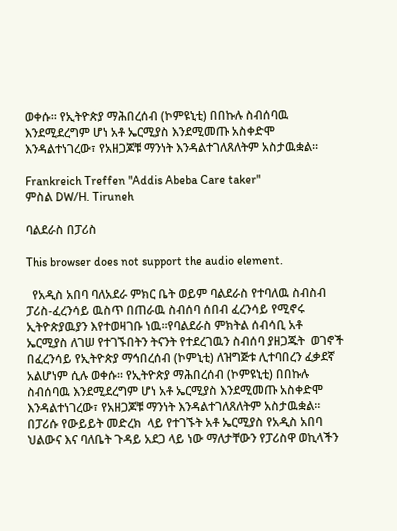ወቀሱ። የኢትዮጵያ ማሕበረሰብ (ኮምዩኒቲ) በበኩሉ ስብሰባዉ እንደሚደረግም ሆነ አቶ ኤርሚያስ እንደሚመጡ አስቀድሞ እንዳልተነገረው፣ የአዘጋጆቹ ማንነት እንዳልተገለጸለትም አስታዉቋል።

Frankreich Treffen "Addis Abeba Care taker"
ምስል DW/H. Tiruneh

ባልደራስ በፓሪስ

This browser does not support the audio element.

  የአዲስ አበባ ባለአደራ ምክር ቤት ወይም ባልደራስ የተባለዉ ስብስብ  ፓሪስ-ፈረንሳይ ዉስጥ በጠራዉ ስብሰባ ሰበብ ፈረንሳይ የሚኖሩ ኢትዮጵያዉያን እየተወዛገቡ ነዉ።የባልደራስ ምክትል ሰብሳቢ አቶ ኤርሚያስ ለገሠ የተገኙበትን ትናንት የተደረገዉን ስብሰባ ያዘጋጁት  ወገኖች በፈረንሳይ የኢትዮጵያ ማኅበረሰብ (ኮምኒቲ) ለዝግጅቱ ሊተባበረን ፈቃደኛ አልሆነም ሲሉ ወቀሱ። የኢትዮጵያ ማሕበረሰብ (ኮምዩኒቲ) በበኩሉ ስብሰባዉ እንደሚደረግም ሆነ አቶ ኤርሚያስ እንደሚመጡ አስቀድሞ እንዳልተነገረው፣ የአዘጋጆቹ ማንነት እንዳልተገለጸለትም አስታዉቋል። በፓሪሱ የውይይት መድረክ  ላይ የተገኙት አቶ ኤርሚያስ የአዲስ አበባ ህልውና እና ባለቤት ጉዳይ አደጋ ላይ ነው ማለታቸውን የፓሪስዋ ወኪላችን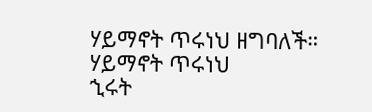ሃይማኖት ጥሩነህ ዘግባለች።
ሃይማኖት ጥሩነህ
ኂሩት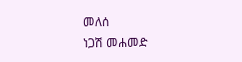መለሰ
ነጋሽ መሐመድ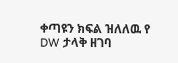ቀጣዩን ክፍል ዝለለዉ የ DW ታላቅ ዘገባ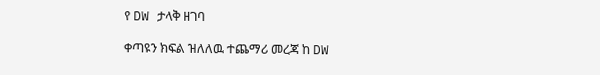የ DW ታላቅ ዘገባ

ቀጣዩን ክፍል ዝለለዉ ተጨማሪ መረጃ ከ DW